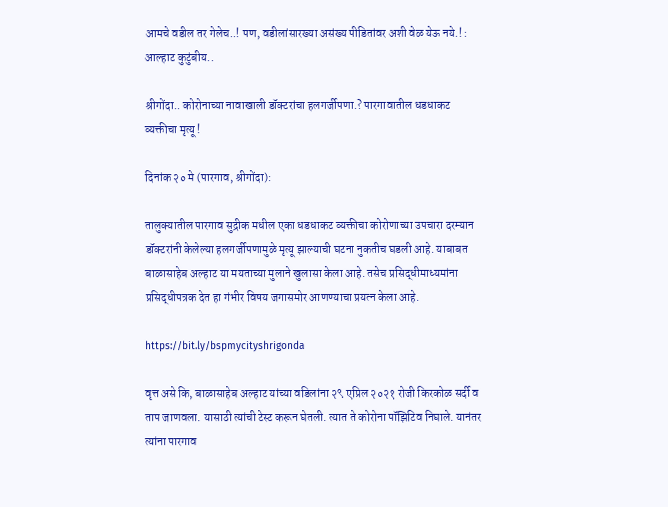आमचे वडील तर गेलेच..! पण, वडीलांसारख्या असंख्य पीडितांवर अशी वेळ येऊ नये.! : आल्हाट कुटुंबीय..

श्रीगोंदा.. कोरोनाच्या नावाखाली डॉक्टरांचा हलगर्जीपणा.? पारगावातील धडधाकट व्यक्तीचा मृत्यू !

दिनांक २० मे (पारगाव, श्रीगोंदा):

तालुक्यातील पारगाव सुद्रीक मधील एका धडधाकट व्यक्तीचा कोरोणाच्या उपचारा दरम्यान डॉक्टरांनी केलेल्या हलगर्जीपणामुळे मृत्यू झाल्याची घटना नुकतीच घडली आहे. याबाबत बाळासाहेब अल्हाट या मयताच्या मुलाने खुलासा केला आहे. तसेच प्रसिद्धीमाध्यमांना प्रसिद्धीपत्रक देत हा गंभीर विषय जगासमोर आणण्याचा प्रयत्न केला आहे.

https://bit.ly/bspmycityshrigonda

वृत्त असे कि, बाळासाहेब अल्हाट यांच्या वडिलांना २९ एप्रिल २०२१ रोजी किरकोळ सर्दी व ताप जाणवला. यासाठी त्यांची टेस्ट करून घेतली. त्यात ते कोरोना पॉझिटिव निघाले. यानंतर त्यांना पारगाव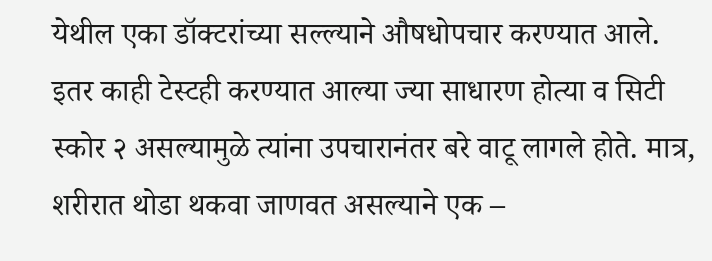येथील एका डॉक्टरांच्या सल्ल्याने औषधोपचार करण्यात आले. इतर काही टेस्टही करण्यात आल्या ज्या साधारण होत्या व सिटी स्कोर २ असल्यामुळे त्यांना उपचारानंतर बरे वाटू लागले होते. मात्र, शरीरात थोडा थकवा जाणवत असल्याने एक –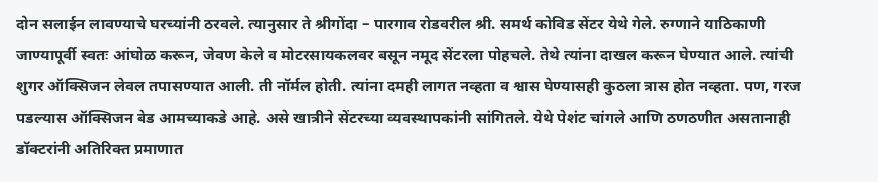दोन सलाईन लावण्याचे घरच्यांनी ठरवले. त्यानुसार ते श्रीगोंदा – पारगाव रोडवरील श्री. समर्थ कोविड सेंटर येथे गेले. रुग्णाने याठिकाणी जाण्यापूर्वी स्वतः आंघोळ करून, जेवण केले व मोटरसायकलवर बसून नमूद सेंटरला पोहचले. तेथे त्यांना दाखल करून घेण्यात आले. त्यांची शुगर ऑक्सिजन लेवल तपासण्यात आली. ती नॉर्मल होती. त्यांना दमही लागत नव्हता व श्वास घेण्यासही कुठला त्रास होत नव्हता. पण, गरज पडल्यास ऑक्सिजन बेड आमच्याकडे आहे. असे खात्रीने सेंटरच्या व्यवस्थापकांनी सांगितले. येथे पेशंट चांगले आणि ठणठणीत असतानाही डॉक्टरांनी अतिरिक्त प्रमाणात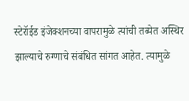स्टेरॉईड इंजेक्शनच्या वापरामुळे त्यांची तब्येत अस्थिर झाल्याचे रुग्णाचे संबंधित सांगत आहेत. त्यामुळे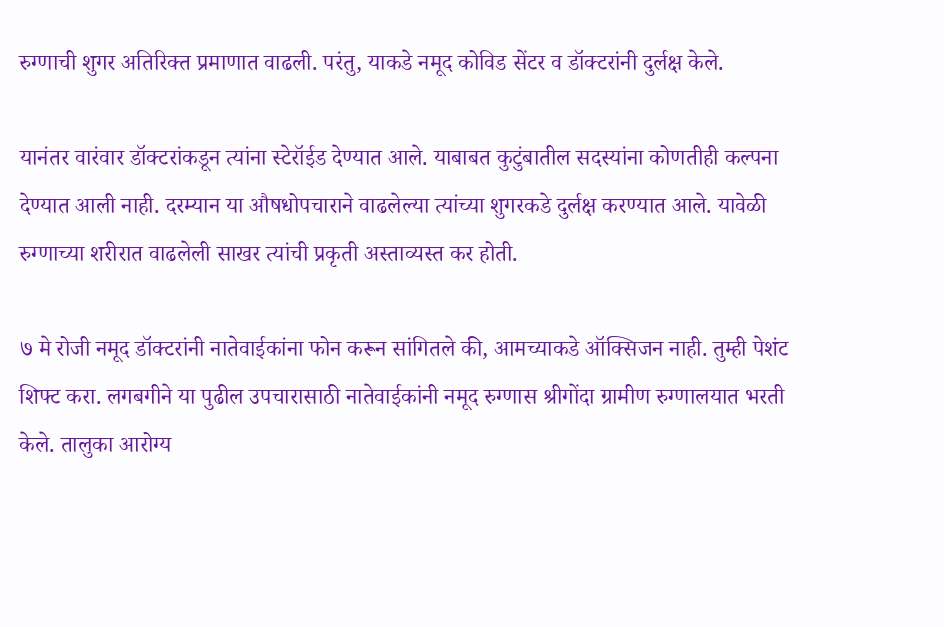रुग्णाची शुगर अतिरिक्त प्रमाणात वाढली. परंतु, याकडे नमूद कोविड सेंटर व डॉक्टरांनी दुर्लक्ष केले.

यानंतर वारंवार डॉक्टरांकडून त्यांना स्टेरॉईड देण्यात आले. याबाबत कुटुंबातील सदस्यांना कोणतीही कल्पना देण्यात आली नाही. दरम्यान या औषधोपचाराने वाढलेल्या त्यांच्या शुगरकडे दुर्लक्ष करण्यात आले. यावेळी रुग्णाच्या शरीरात वाढलेली साखर त्यांची प्रकृती अस्ताव्यस्त कर होती.

७ मे रोजी नमूद डॉक्टरांनी नातेवाईकांना फोन करून सांगितले की, आमच्याकडे ऑक्सिजन नाही. तुम्ही पेशंट शिफ्ट करा. लगबगीने या पुढील उपचारासाठी नातेवाईकांनी नमूद रुग्णास श्रीगोंदा ग्रामीण रुग्णालयात भरती केले. तालुका आरोग्य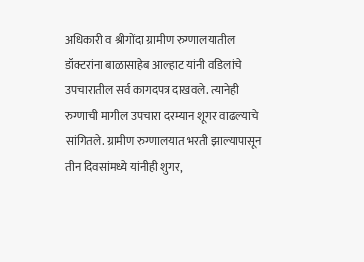अधिकारी व श्रीगोंदा ग्रामीण रुग्णालयातील डॉक्टरांना बाळासाहेब आल्हाट यांनी वडिलांचे उपचारातील सर्व कागदपत्र दाखवले. त्यानेही रुग्णाची मागील उपचारा दरम्यान शूगर वाढल्याचे सांगितले. ग्रामीण रुग्णालयात भरती झाल्यापासून तीन दिवसांमध्ये यांनीही शुगर,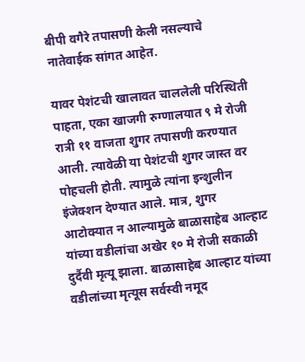बीपी वगैरे तपासणी केली नसल्याचे नातेवाईक सांगत आहेत.

यावर पेशंटची खालावत चाललेली परिस्थिती पाहता, एका खाजगी रुग्णालयात ९ मे रोजी रात्री ११ वाजता शुगर तपासणी करण्यात आली. त्यावेळी या पेशंटची शुगर जास्त वर पोहचली होती. त्यामुळे त्यांना इन्शुलीन इंजेक्शन देण्यात आले. मात्र, शुगर आटोक्यात न आल्यामुळे बाळासाहेब आल्हाट यांच्या वडीलांचा अखेर १० मे रोजी सकाळी दुर्दैवी मृत्यू झाला. बाळासाहेब आल्हाट यांच्या वडीलांच्या मृत्यूस सर्वस्वी नमूद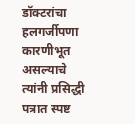डॉक्टरांचा हलगर्जीपणा कारणीभूत असल्याचे त्यांनी प्रसिद्धी पत्रात स्पष्ट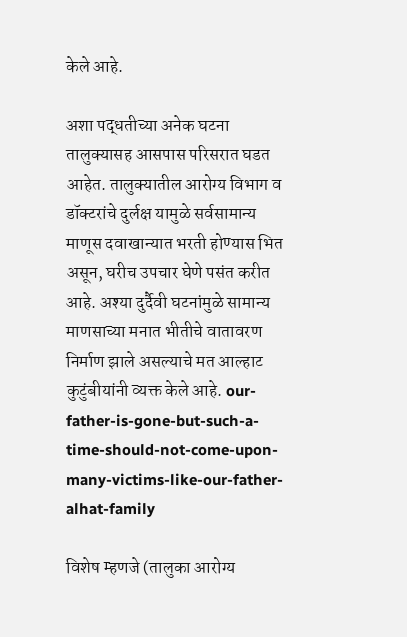केले आहे.

अशा पद्धतीच्या अनेक घटना तालुक्यासह आसपास परिसरात घडत आहेत. तालुक्यातील आरोग्य विभाग व डॉक्‍टरांचे दुर्लक्ष यामुळे सर्वसामान्य माणूस दवाखान्यात भरती होण्यास भित असून, घरीच उपचार घेणे पसंत करीत आहे. अश्या दुर्दैवी घटनांमुळे सामान्य माणसाच्या मनात भीतीचे वातावरण निर्माण झाले असल्याचे मत आल्हाट कुटुंबीयांनी व्यक्त केले आहे. our-father-is-gone-but-such-a-time-should-not-come-upon-many-victims-like-our-father-alhat-family

विशेष म्हणजे (तालुका आरोग्य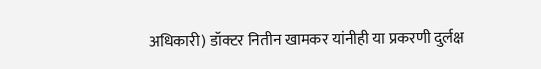अधिकारी) डॉक्टर नितीन खामकर यांनीही या प्रकरणी दुर्लक्ष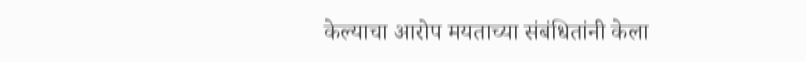केल्याचा आरोप मयताच्या संबंधितांनी केला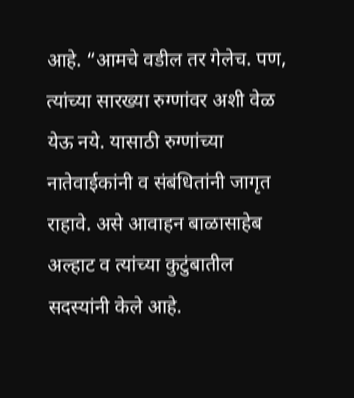आहे. “आमचे वडील तर गेलेच. पण, त्यांच्या सारख्या रुग्णांवर अशी वेळ येऊ नये. यासाठी रुग्णांच्या नातेवाईकांनी व संबंधितांनी जागृत राहावे. असे आवाहन बाळासाहेब अल्हाट व त्यांच्या कुटुंबातील सदस्यांनी केले आहे.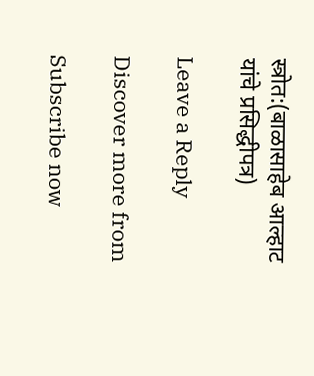स्त्रोत:(बाळासाहेब आल्हाट यांचे प्रसिद्धीपत्र)

Leave a Reply

Discover more from

Subscribe now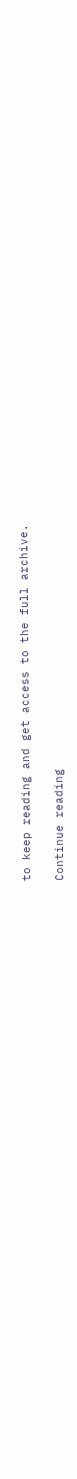to keep reading and get access to the full archive.

Continue reading